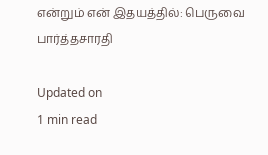என்றும் என் இதயத்தில்: பெருவை பார்த்தசாரதி

Updated on
1 min read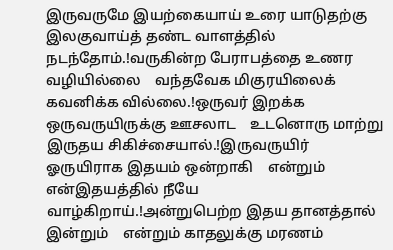இருவருமே இயற்கையாய் உரை யாடுதற்கு    இலகுவாய்த் தண்ட வாளத்தில் நடந்தோம்.!வருகின்ற பேராபத்தை உணர வழியில்லை    வந்தவேக மிகுரயிலைக் கவனிக்க வில்லை.!ஒருவர் இறக்க ஒருவருயிருக்கு ஊசலாட    உடனொரு மாற்று இருதய சிகிச்சையால்.!இருவருயிர் ஓருயிராக இதயம் ஒன்றாகி    என்றும் என்இதயத்தில் நீயே வாழ்கிறாய்.!அன்றுபெற்ற இதய தானத்தால் இன்றும்    என்றும் காதலுக்கு மரணம்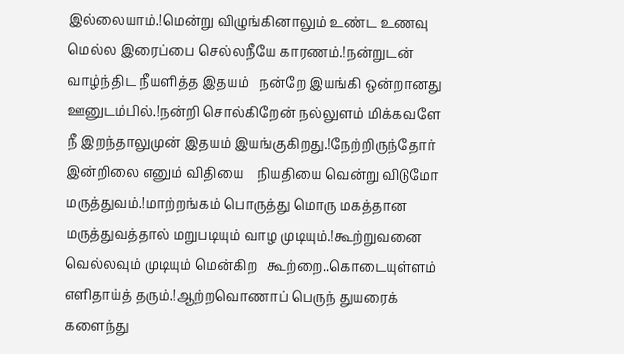இல்லையாம்.!மென்று விழுங்கினாலும் உண்ட உணவு    மெல்ல இரைப்பை செல்லநீயே காரணம்.!நன்றுடன் வாழ்ந்திட நீயளித்த இதயம்   நன்றே இயங்கி ஒன்றானது ஊனுடம்பில்.!நன்றி சொல்கிறேன் நல்லுளம் மிக்கவளே   நீ இறந்தாலுமுன் இதயம் இயங்குகிறது.!நேற்றிருந்தோர் இன்றிலை எனும் விதியை    நியதியை வென்று விடுமோ மருத்துவம்.!மாற்றங்கம் பொருத்து மொரு மகத்தான   மருத்துவத்தால் மறுபடியும் வாழ முடியும்.!கூற்றுவனை வெல்லவும் முடியும் மென்கிற   கூற்றை..கொடையுள்ளம் எளிதாய்த் தரும்.!ஆற்றவொணாப் பெருந் துயரைக் களைந்து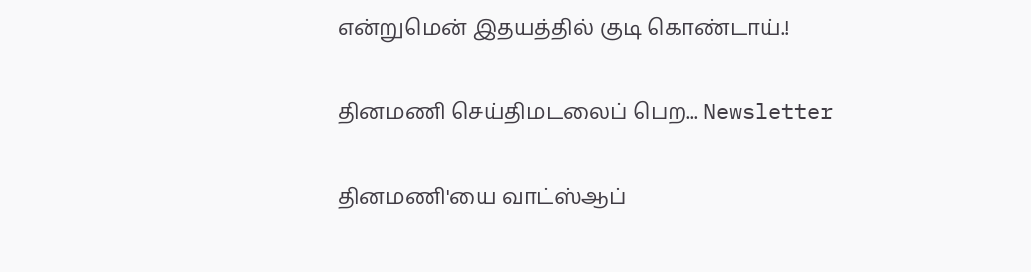என்றுமென் இதயத்தில் குடி கொண்டாய்.!

தினமணி செய்திமடலைப் பெற... Newsletter

தினமணி'யை வாட்ஸ்ஆப்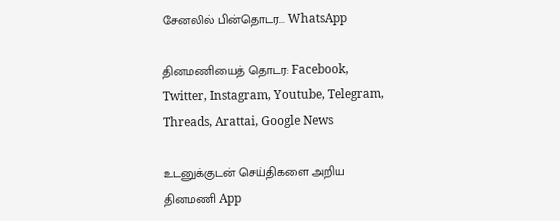சேனலில் பின்தொடர... WhatsApp

தினமணியைத் தொடர: Facebook, Twitter, Instagram, Youtube, Telegram, Threads, Arattai, Google News

உடனுக்குடன் செய்திகளை அறிய தினமணி App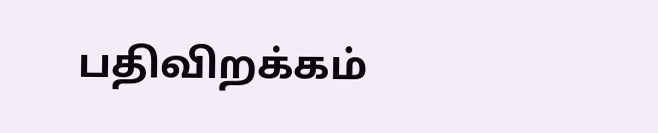பதிவிறக்கம்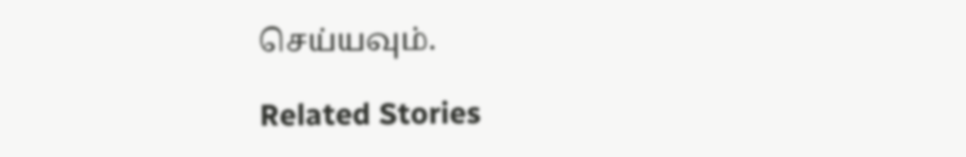செய்யவும்.

Related Stories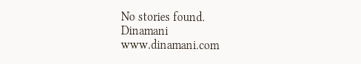No stories found.
Dinamani
www.dinamani.com